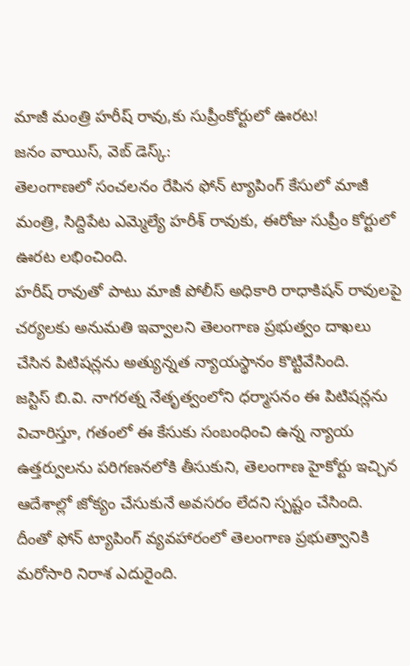మాజీ మంత్రి హరీష్ రావు,కు సుప్రీంకోర్టులో ఊరట!
జనం వాయిస్, వెబ్ డెస్క్:
తెలంగాణలో సంచలనం రేపిన ఫోన్ ట్యాపింగ్ కేసులో మాజీ మంత్రి, సిద్దిపేట ఎమ్మెల్యే హరీశ్ రావుకు, ఈరోజు సుప్రీం కోర్టులో ఊరట లభించింది.
హరీష్ రావుతో పాటు మాజీ పోలీస్ అధికారి రాధాకిషన్ రావులపై చర్యలకు అనుమతి ఇవ్వాలని తెలంగాణ ప్రభుత్వం దాఖలు చేసిన పిటిషన్లను అత్యున్నత న్యాయస్థానం కొట్టివేసింది.
జస్టిస్ బి.వి. నాగరత్న నేతృత్వంలోని ధర్మాసనం ఈ పిటిషన్లను విచారిస్తూ, గతంలో ఈ కేసుకు సంబంధించి ఉన్న న్యాయ ఉత్తర్వులను పరిగణనలోకి తీసుకుని, తెలంగాణ హైకోర్టు ఇచ్చిన ఆదేశాల్లో జోక్యం చేసుకునే అవసరం లేదని స్పష్టం చేసింది.
దీంతో ఫోన్ ట్యాపింగ్ వ్యవహారంలో తెలంగాణ ప్రభుత్వానికి మరోసారి నిరాశ ఎదురైంది.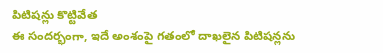పిటిషన్లు కొట్టివేత
ఈ సందర్భంగా, ఇదే అంశంపై గతంలో దాఖలైన పిటిషన్లను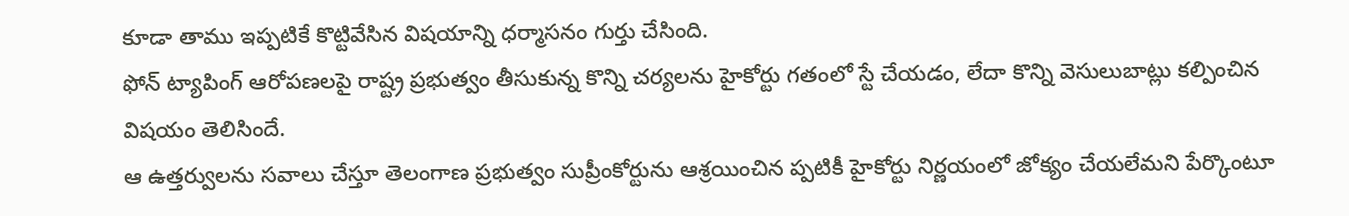కూడా తాము ఇప్పటికే కొట్టివేసిన విషయాన్ని ధర్మాసనం గుర్తు చేసింది.
ఫోన్ ట్యాపింగ్ ఆరోపణలపై రాష్ట్ర ప్రభుత్వం తీసుకున్న కొన్ని చర్యలను హైకోర్టు గతంలో స్టే చేయడం, లేదా కొన్ని వెసులుబాట్లు కల్పించిన విషయం తెలిసిందే.
ఆ ఉత్తర్వులను సవాలు చేస్తూ తెలంగాణ ప్రభుత్వం సుప్రీంకోర్టును ఆశ్రయించిన ప్పటికీ హైకోర్టు నిర్ణయంలో జోక్యం చేయలేమని పేర్కొంటూ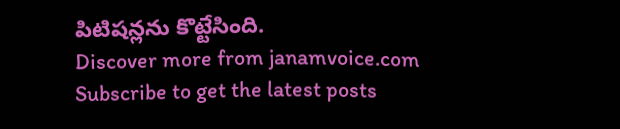పిటిషన్లను కొట్టేసింది.
Discover more from janamvoice.com
Subscribe to get the latest posts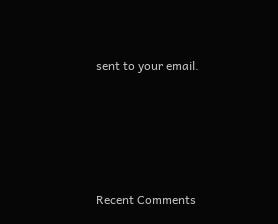sent to your email.





Recent Comments